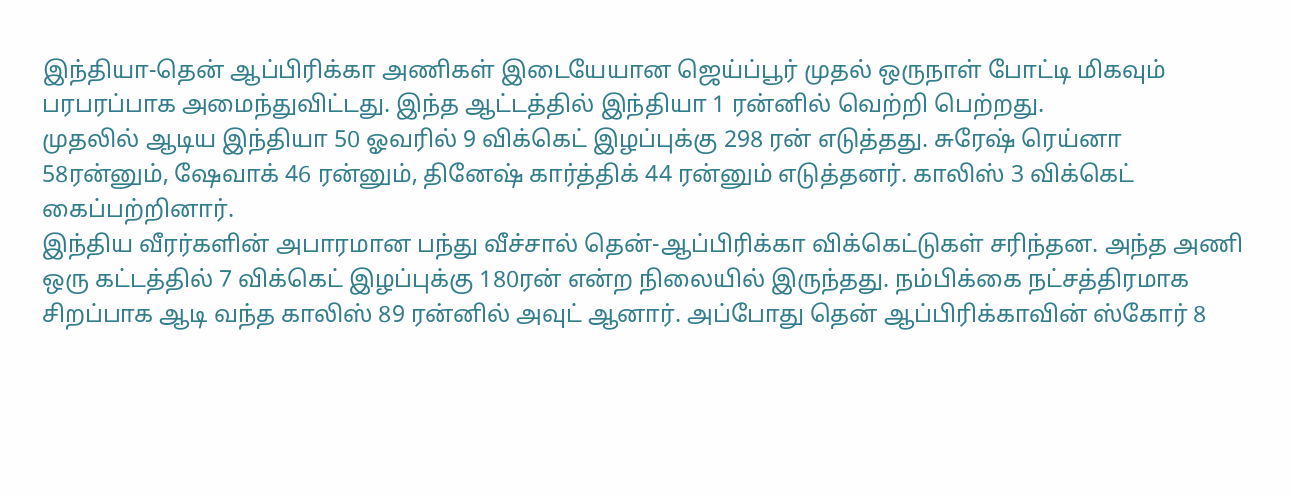இந்தியா-தென் ஆப்பிரிக்கா அணிகள் இடையேயான ஜெய்ப்பூர் முதல் ஒருநாள் போட்டி மிகவும் பரபரப்பாக அமைந்துவிட்டது. இந்த ஆட்டத்தில் இந்தியா 1 ரன்னில் வெற்றி பெற்றது.
முதலில் ஆடிய இந்தியா 50 ஓவரில் 9 விக்கெட் இழப்புக்கு 298 ரன் எடுத்தது. சுரேஷ் ரெய்னா 58ரன்னும், ஷேவாக் 46 ரன்னும், தினேஷ் கார்த்திக் 44 ரன்னும் எடுத்தனர். காலிஸ் 3 விக்கெட் கைப்பற்றினார்.
இந்திய வீரர்களின் அபாரமான பந்து வீச்சால் தென்-ஆப்பிரிக்கா விக்கெட்டுகள் சரிந்தன. அந்த அணி ஒரு கட்டத்தில் 7 விக்கெட் இழப்புக்கு 180ரன் என்ற நிலையில் இருந்தது. நம்பிக்கை நட்சத்திரமாக சிறப்பாக ஆடி வந்த காலிஸ் 89 ரன்னில் அவுட் ஆனார். அப்போது தென் ஆப்பிரிக்காவின் ஸ்கோர் 8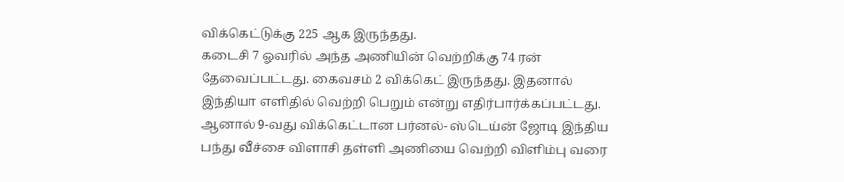விக்கெட்டுக்கு 225 ஆக இருந்தது.
கடைசி 7 ஓவரில் அந்த அணியின் வெற்றிக்கு 74 ரன் தேவைப்பட்டது. கைவசம் 2 விக்கெட் இருந்தது. இதனால் இந்தியா எளிதில் வெற்றி பெறும் என்று எதிர்பார்க்கப்பட்டது.
ஆனால் 9-வது விக்கெட்டான பர்னல்- ஸ்டெய்ன் ஜோடி இந்திய பந்து வீச்சை விளாசி தள்ளி அணியை வெற்றி விளிம்பு வரை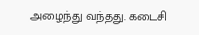அழைந்து வந்தது. கடைசி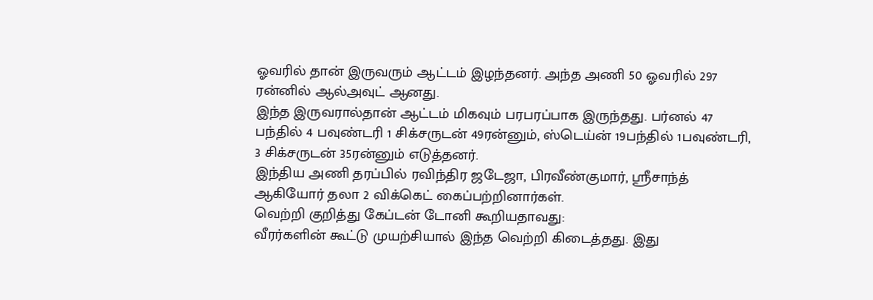ஓவரில் தான் இருவரும் ஆட்டம் இழந்தனர். அந்த அணி 50 ஓவரில் 297 ரன்னில் ஆல்அவுட் ஆனது.
இந்த இருவரால்தான் ஆட்டம் மிகவும் பரபரப்பாக இருந்தது. பர்னல் 47 பந்தில் 4 பவுண்டரி 1 சிக்சருடன் 49ரன்னும், ஸ்டெய்ன் 19பந்தில் 1பவுண்டரி, 3 சிக்சருடன் 35ரன்னும் எடுத்தனர்.
இந்திய அணி தரப்பில் ரவிந்திர ஜடேஜா, பிரவீண்குமார், ஸ்ரீசாந்த் ஆகியோர் தலா 2 விக்கெட் கைப்பற்றினார்கள்.
வெற்றி குறித்து கேப்டன் டோனி கூறியதாவது:
வீரர்களின் கூட்டு முயற்சியால் இந்த வெற்றி கிடைத்தது. இது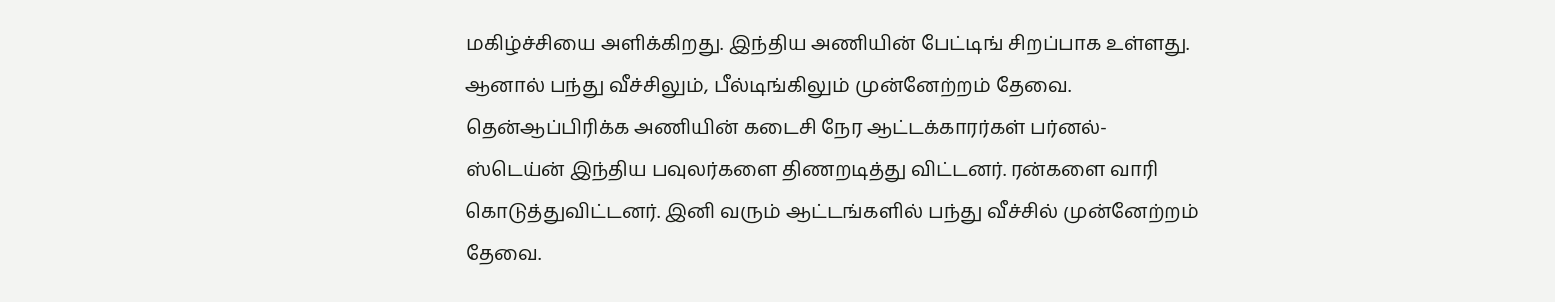மகிழ்ச்சியை அளிக்கிறது. இந்திய அணியின் பேட்டிங் சிறப்பாக உள்ளது. ஆனால் பந்து வீச்சிலும், பீல்டிங்கிலும் முன்னேற்றம் தேவை. தென்ஆப்பிரிக்க அணியின் கடைசி நேர ஆட்டக்காரர்கள் பர்னல்- ஸ்டெய்ன் இந்திய பவுலர்களை திணறடித்து விட்டனர். ரன்களை வாரி கொடுத்துவிட்டனர். இனி வரும் ஆட்டங்களில் பந்து வீச்சில் முன்னேற்றம் தேவை.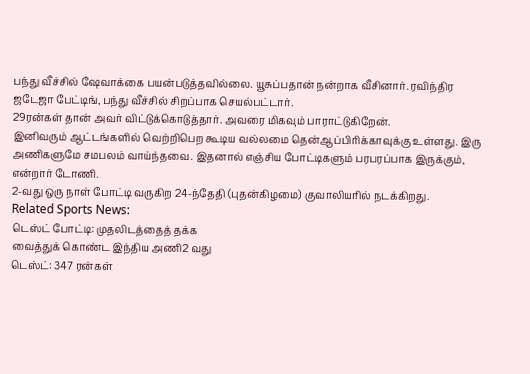பந்து வீச்சில் ஷேவாக்கை பயன்படுத்தவில்லை. யூசுப்பதான் நன்றாக வீசினார். ரவிந்திர ஜடேஜா பேட்டிங், பந்து வீச்சில் சிறப்பாக செயல்பட்டார்.
29ரன்கள் தான் அவர் விட்டுக்கொடுத்தார். அவரை மிகவும் பாராட்டுகிறேன்.
இனிவரும் ஆட்டங்களில் வெற்றிபெற கூடிய வல்லமை தென்ஆப்பிரிக்காவுக்கு உள்ளது. இரு அணிகளுமே சமபலம் வாய்ந்தவை. இதனால் எஞ்சிய போட்டிகளும் பரபரப்பாக இருக்கும், என்றார் டோணி.
2-வது ஒரு நாள் போட்டி வருகிற 24-ந்தேதி (புதன்கிழமை) குவாலியரில் நடக்கிறது.
Related Sports News:
டெஸ்ட் போட்டி: முதலிடத்தைத் தக்க
வைத்துக் கொண்ட இந்திய அணி2 வது
டெஸ்ட்: 347 ரன்கள்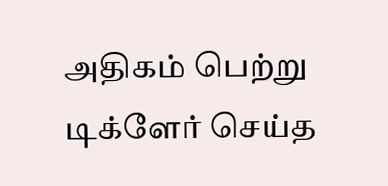அதிகம் பெற்று
டிக்ளேர் செய்த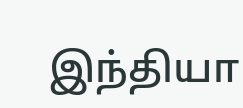இந்தியா